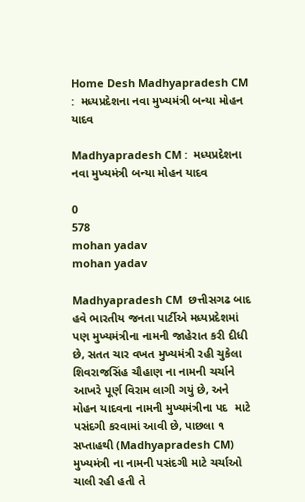Home Desh Madhyapradesh CM :  મધ્યપ્રદેશના નવા મુખ્યમંત્રી બન્યા મોહન યાદવ

Madhyapradesh CM :  મધ્યપ્રદેશના નવા મુખ્યમંત્રી બન્યા મોહન યાદવ

0
578
mohan yadav
mohan yadav

Madhyapradesh CM  છત્તીસગઢ બાદ હવે ભારતીય જનતા પાર્ટીએ મધ્યપ્રદેશમાં પણ મુખ્યમંત્રીના નામની જાહેરાત કરી દીધી છે, સતત ચાર વખત મુખ્યમંત્રી રહી ચુકેલા શિવરાજસિંહ ચૌહાણ ના નામની ચર્ચાને આખરે પૂર્ણ વિરામ લાગી ગયું છે, અને મોહન યાદવના નામની મુખ્યમંત્રીના પદ  માટે  પસંદગી કરવામાં આવી છે, પાછલા ૧ સપ્તાહથી (Madhyapradesh CM) મુખ્યમંત્રી ના નામની પસંદગી માટે ચર્ચાઓ ચાલી રહી હતી તે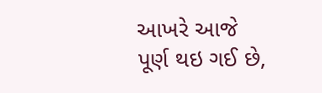આખરે આજે પૂર્ણ થઇ ગઈ છે,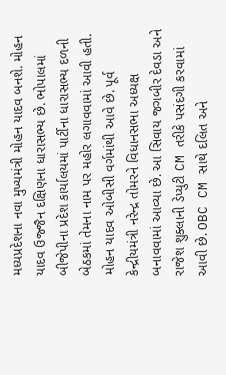મધ્યપ્રદેશના નવા મુખ્યમંત્રી મોહન યાદવ બનશે. મોહન યાદવ ઉજ્જૈન દક્ષિણના ધારાસભ્ય છે. ભોપાલમાં બીજેપીના પ્રદેશ કાર્યાલયમાં પાર્ટીના ધારાસભ્ય દળની બેઠકમાં તેમના નામ પર મહોર લગાવવામાં આવી હતી. મોહન યાદવ ઓબીસી વર્ગમાંથી આવે છે. પૂર્વ કેન્દ્રીયમંત્રી નરેન્દ્ર તોમરને વિધાનસભા અધ્યક્ષ બનાવવામાં આવ્યા છે. આ સિવાય જગબીર દેવડા અને રાજેશ શુક્લાની ડેપ્યુટી CM તરીકે પસંદગી કરવામાં આવી છે. OBC CM સાથે દલિત અને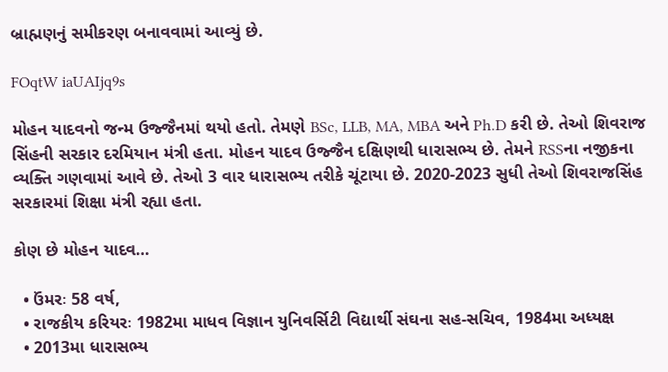બ્રાહ્મણનું સમીકરણ બનાવવામાં આવ્યું છે.

FOqtW iaUAIjq9s

મોહન યાદવનો જન્મ ઉજ્જૈનમાં થયો હતો. તેમણે BSc, LLB, MA, MBA અને Ph.D કરી છે. તેઓ શિવરાજ સિંહની સરકાર દરમિયાન મંત્રી હતા. મોહન યાદવ ઉજ્જૈન દક્ષિણથી ધારાસભ્ય છે. તેમને RSSના નજીકના વ્યક્તિ ગણવામાં આવે છે. તેઓ 3 વાર ધારાસભ્ય તરીકે ચૂંટાયા છે. 2020-2023 સુધી તેઓ શિવરાજસિંહ સરકારમાં શિક્ષા મંત્રી રહ્યા હતા.

કોણ છે મોહન યાદવ…

  • ઉંમરઃ 58 વર્ષ,
  • રાજકીય કરિયરઃ 1982મા માધવ વિજ્ઞાન યુનિવર્સિટી વિદ્યાર્થી સંઘના સહ-સચિવ, 1984મા અધ્યક્ષ
  • 2013મા ધારાસભ્ય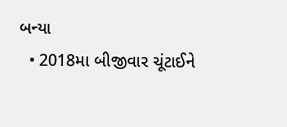બન્યા
  • 2018મા બીજીવાર ચૂંટાઈને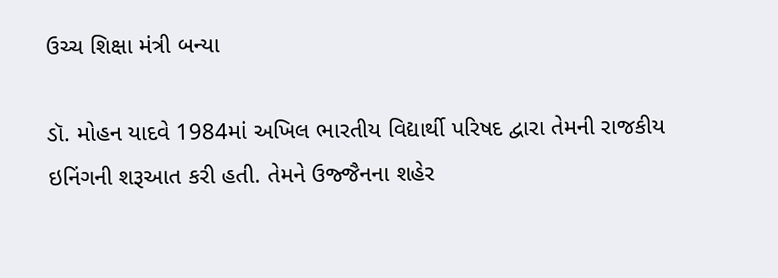ઉચ્ચ શિક્ષા મંત્રી બન્યા

ડૉ. મોહન યાદવે 1984માં અખિલ ભારતીય વિદ્યાર્થી પરિષદ દ્વારા તેમની રાજકીય ઇનિંગની શરૂઆત કરી હતી. તેમને ઉજ્જૈનના શહેર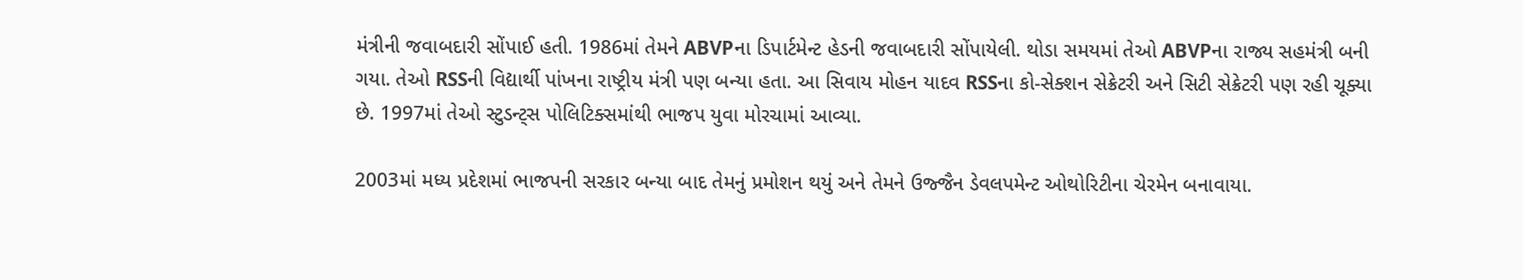મંત્રીની જવાબદારી સોંપાઈ હતી. 1986માં તેમને ABVPના ડિપાર્ટમેન્ટ હેડની જવાબદારી સોંપાયેલી. થોડા સમયમાં તેઓ ABVPના રાજ્ય સહમંત્રી બની ગયા. તેઓ RSSની વિદ્યાર્થી પાંખના રાષ્ટ્રીય મંત્રી પણ બન્યા હતા. આ સિવાય મોહન યાદવ RSSના કો-સેક્શન સેક્રેટરી અને સિટી સેક્રેટરી પણ રહી ચૂક્યા છે. 1997માં તેઓ સ્ટુડન્ટ્સ પોલિટિક્સમાંથી ભાજપ યુવા મોરચામાં આવ્યા.

2003માં મધ્ય પ્રદેશમાં ભાજપની સરકાર બન્યા બાદ તેમનું પ્રમોશન થયું અને તેમને ઉજ્જૈન ડેવલપમેન્ટ ઓથોરિટીના ચેરમેન બનાવાયા.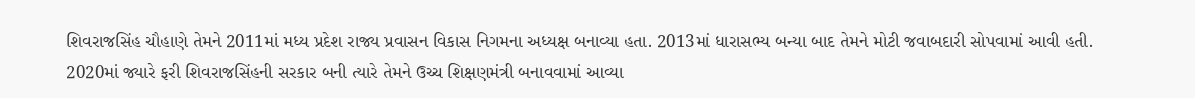શિવરાજસિંહ ચૌહાણે તેમને 2011માં મધ્ય પ્રદેશ રાજ્ય પ્રવાસન વિકાસ નિગમના અધ્યક્ષ બનાવ્યા હતા. 2013માં ધારાસભ્ય બન્યા બાદ તેમને મોટી જવાબદારી સોપવામાં આવી હતી. 2020માં જ્યારે ફરી શિવરાજસિંહની સરકાર બની ત્યારે તેમને ઉચ્ચ શિક્ષણમંત્રી બનાવવામાં આવ્યા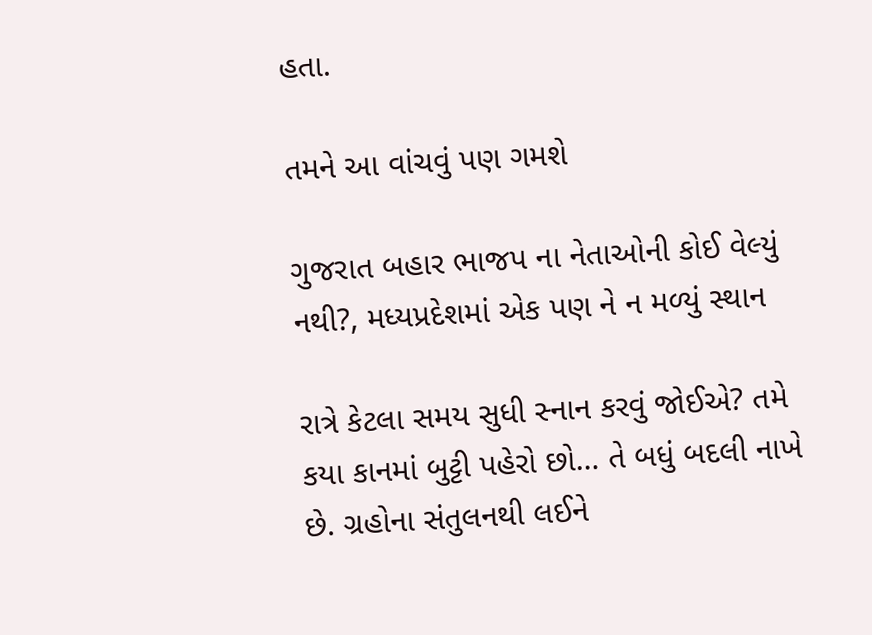હતા.

તમને આ વાંચવું પણ ગમશે

ગુજરાત બહાર ભાજપ ના નેતાઓની કોઈ વેલ્યું નથી?, મધ્યપ્રદેશમાં એક પણ ને ન મળ્યું સ્થાન

રાત્રે કેટલા સમય સુધી સ્નાન કરવું જોઈએ? તમે કયા કાનમાં બુટ્ટી પહેરો છો… તે બધું બદલી નાખે છે. ગ્રહોના સંતુલનથી લઈને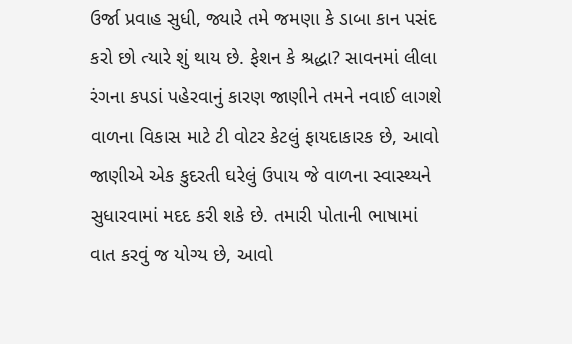ઉર્જા પ્રવાહ સુધી, જ્યારે તમે જમણા કે ડાબા કાન પસંદ કરો છો ત્યારે શું થાય છે. ફેશન કે શ્રદ્ધા? સાવનમાં લીલા રંગના કપડાં પહેરવાનું કારણ જાણીને તમને નવાઈ લાગશે વાળના વિકાસ માટે ટી વોટર કેટલું ફાયદાકારક છે, આવો જાણીએ એક કુદરતી ઘરેલું ઉપાય જે વાળના સ્વાસ્થ્યને સુધારવામાં મદદ કરી શકે છે. તમારી પોતાની ભાષામાં વાત કરવું જ યોગ્ય છે, આવો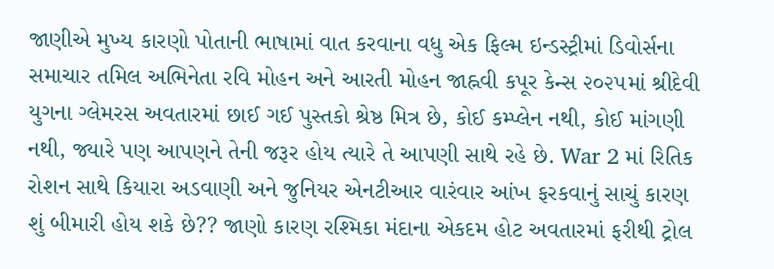જાણીએ મુખ્ય કારણો પોતાની ભાષામાં વાત કરવાના વધુ એક ફિલ્મ ઇન્ડસ્ટ્રીમાં ડિવોર્સના સમાચાર તમિલ અભિનેતા રવિ મોહન અને આરતી મોહન જાહ્નવી કપૂર કેન્સ ૨૦૨૫માં શ્રીદેવી યુગના ગ્લેમરસ અવતારમાં છાઈ ગઈ પુસ્તકો શ્રેષ્ઠ મિત્ર છે, કોઈ કમ્પ્લેન નથી, કોઈ માંગણી નથી, જ્યારે પણ આપણને તેની જરૂર હોય ત્યારે તે આપણી સાથે રહે છે. War 2 માં રિતિક રોશન સાથે કિયારા અડવાણી અને જુનિયર એનટીઆર વારંવાર આંખ ફરકવાનું સાચું કારણ શું બીમારી હોય શકે છે?? જાણો કારણ રશ્મિકા મંદાના એકદમ હોટ અવતારમાં ફરીથી ટ્રોલ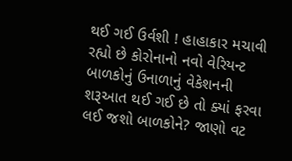થઈ ગઈ ઉર્વશી ! હાહાકાર મચાવી રહ્યો છે કોરોનાનો નવો વેરિયન્ટ બાળકોનું ઉનાળાનું વેકેશનની શરૂઆત થઈ ગઈ છે તો ક્યાં ફરવા લઈ જશો બાળકોને? જાણો વટ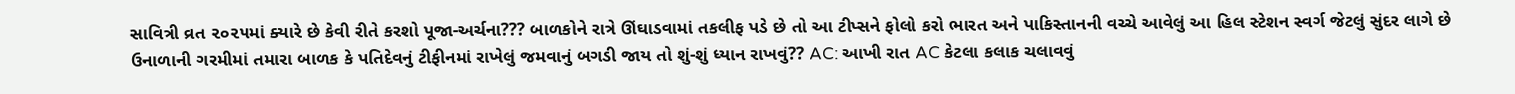સાવિત્રી વ્રત ૨૦૨૫માં ક્યારે છે કેવી રીતે કરશો પૂજા-અર્ચના??? બાળકોને રાત્રે ઊંઘાડવામાં તકલીફ પડે છે તો આ ટીપ્સને ફોલો કરો ભારત અને પાકિસ્તાનની વચ્ચે આવેલું આ હિલ સ્ટેશન સ્વર્ગ જેટલું સુંદર લાગે છે ઉનાળાની ગરમીમાં તમારા બાળક કે પતિદેવનું ટીફીનમાં રાખેલું જમવાનું બગડી જાય તો શું-શું ધ્યાન રાખવું?? AC: આખી રાત AC કેટલા કલાક ચલાવવું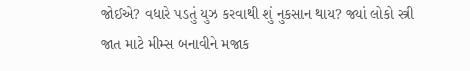જોઈએ? વધારે પડતું યુઝ કરવાથી શું નુકસાન થાય? જ્યાં લોકો સ્ત્રી જાત માટે મીમ્સ બનાવીને મજાક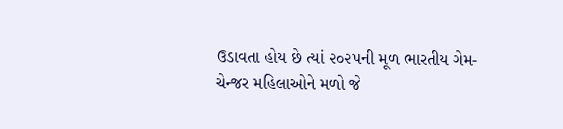ઉડાવતા હોય છે ત્યાં ૨૦૨૫ની મૂળ ભારતીય ગેમ-ચેન્જર મહિલાઓને મળો જે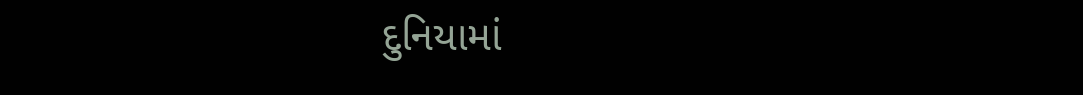દુનિયામાં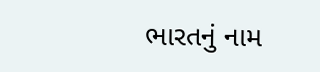ભારતનું નામ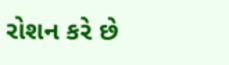રોશન કરે છે